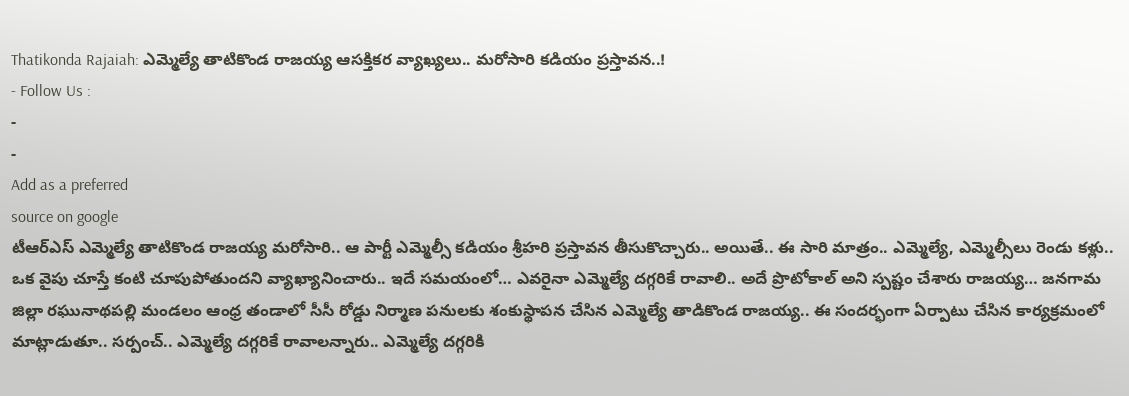Thatikonda Rajaiah: ఎమ్మెల్యే తాటికొండ రాజయ్య ఆసక్తికర వ్యాఖ్యలు.. మరోసారి కడియం ప్రస్తావన..!
- Follow Us :
-
-
Add as a preferred
source on google
టీఆర్ఎస్ ఎమ్మెల్యే తాటికొండ రాజయ్య మరోసారి.. ఆ పార్టీ ఎమ్మెల్సీ కడియం శ్రీహరి ప్రస్తావన తీసుకొచ్చారు.. అయితే.. ఈ సారి మాత్రం.. ఎమ్మెల్యే, ఎమ్మెల్సీలు రెండు కళ్లు.. ఒక వైపు చూస్తే కంటి చూపుపోతుందని వ్యాఖ్యానించారు.. ఇదే సమయంలో… ఎవరైనా ఎమ్మెల్యే దగ్గరికే రావాలి.. అదే ప్రొటోకాల్ అని స్పష్టం చేశారు రాజయ్య… జనగామ జిల్లా రఘునాథపల్లి మండలం ఆంధ్ర తండాలో సీసీ రోడ్డు నిర్మాణ పనులకు శంకుస్థాపన చేసిన ఎమ్మెల్యే తాడికొండ రాజయ్య.. ఈ సందర్భంగా ఏర్పాటు చేసిన కార్యక్రమంలో మాట్లాడుతూ.. సర్పంచ్.. ఎమ్మెల్యే దగ్గరికే రావాలన్నారు.. ఎమ్మెల్యే దగ్గరికి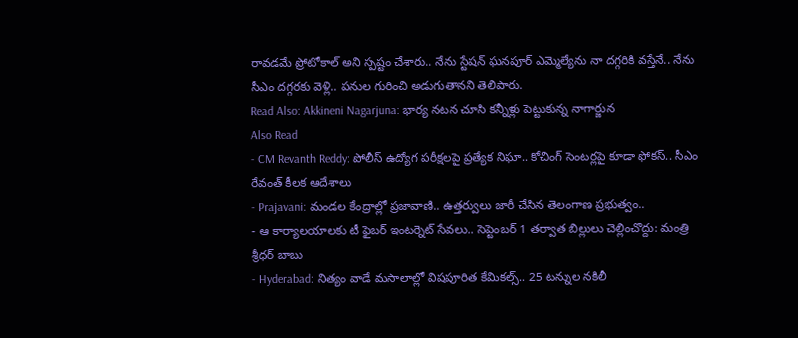రావడమే ప్రోటోకాల్ అని స్పష్టం చేశారు.. నేను స్టేషన్ ఘనపూర్ ఎమ్మెల్యేను నా దగ్గరికి వస్తేనే.. నేను సీఎం దగ్గరకు వెళ్లి.. పనుల గురించి అడుగుతానని తెలిపారు.
Read Also: Akkineni Nagarjuna: భార్య నటన చూసి కన్నీళ్లు పెట్టుకున్న నాగార్జున
Also Read
- CM Revanth Reddy: పోలీస్ ఉద్యోగ పరీక్షలపై ప్రత్యేక నిఘా.. కోచింగ్ సెంటర్లపై కూడా ఫోకస్.. సీఎం రేవంత్ కీలక ఆదేశాలు
- Prajavani: మండల కేంద్రాల్లో ప్రజావాణి.. ఉత్తర్వులు జారీ చేసిన తెలంగాణ ప్రభుత్వం..
- ఆ కార్యాలయాలకు టీ ఫైబర్ ఇంటర్నెట్ సేవలు.. సెప్టెంబర్ 1 తర్వాత బిల్లులు చెల్లించొద్దు: మంత్రి శ్రీధర్ బాబు
- Hyderabad: నిత్యం వాడే మసాలాల్లో విషపూరిత కేమికల్స్.. 25 టన్నుల నకిలీ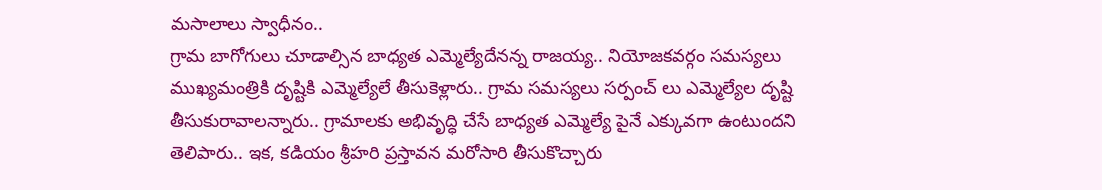మసాలాలు స్వాధీనం..
గ్రామ బాగోగులు చూడాల్సిన బాధ్యత ఎమ్మెల్యేదేనన్న రాజయ్య.. నియోజకవర్గం సమస్యలు ముఖ్యమంత్రికి దృష్టికి ఎమ్మెల్యేలే తీసుకెళ్లారు.. గ్రామ సమస్యలు సర్పంచ్ లు ఎమ్మెల్యేల దృష్టి తీసుకురావాలన్నారు.. గ్రామాలకు అభివృద్ధి చేసే బాధ్యత ఎమ్మెల్యే పైనే ఎక్కువగా ఉంటుందని తెలిపారు.. ఇక, కడియం శ్రీహరి ప్రస్తావన మరోసారి తీసుకొచ్చారు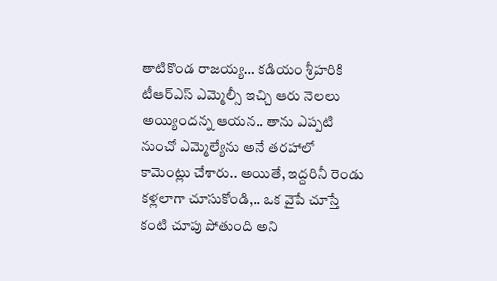తాటికొండ రాజయ్య… కడియం శ్రీహరికి టీఆర్ఎస్ ఎమ్మెల్సీ ఇచ్చి ఆరు నెలలు అయ్యిందన్న ఆయన.. తాను ఎప్పటి నుంచో ఎమ్మెల్యేను అనే తరహాలో కామెంట్లు చేశారు.. అయితే, ఇద్దరినీ రెండు కళ్లలాగా చూసుకోండి,.. ఒక వైపే చూస్తే కంటి చూపు పోతుంది అని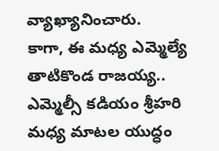వ్యాఖ్యానించారు.
కాగా, ఈ మధ్య ఎమ్మెల్యే తాటికొండ రాజయ్య.. ఎమ్మెల్సీ కడియం శ్రీహరి మధ్య మాటల యుద్ధం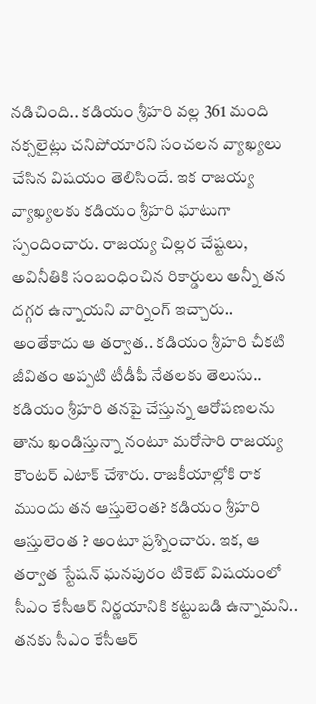నడిచింది.. కడియం శ్రీహరి వల్ల 361 మంది నక్సలైట్లు చనిపోయారని సంచలన వ్యాఖ్యలు చేసిన విషయం తెలిసిందే. ఇక రాజయ్య వ్యాఖ్యలకు కడియం శ్రీహరి ఘాటుగా స్పందించారు. రాజయ్య చిల్లర చేష్టలు, అవినీతికి సంబంధించిన రికార్డులు అన్నీ తన దగ్గర ఉన్నాయని వార్నింగ్ ఇచ్చారు.. అంతేకాదు ఆ తర్వాత.. కడియం శ్రీహరి చీకటి జీవితం అప్పటి టీడీపీ నేతలకు తెలుసు.. కడియం శ్రీహరి తనపై చేస్తున్న ఆరోపణలను తాను ఖండిస్తున్నా నంటూ మరోసారి రాజయ్య కౌంటర్ ఎటాక్ చేశారు. రాజకీయాల్లోకి రాక ముందు తన ఆస్తులెంత? కడియం శ్రీహరి ఆస్తులెంత ? అంటూ ప్రశ్నించారు. ఇక, ఆ తర్వాత స్టేషన్ ఘనపురం టికెట్ విషయంలో సీఎం కేసీఆర్ నిర్ణయానికి కట్టుబడి ఉన్నామని.. తనకు సీఎం కేసీఆర్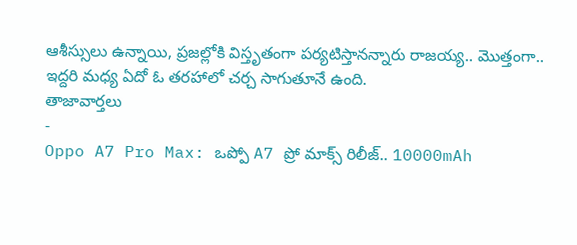ఆశీస్సులు ఉన్నాయి, ప్రజల్లోకి విస్తృతంగా పర్యటిస్తానన్నారు రాజయ్య.. మొత్తంగా.. ఇద్దరి మధ్య ఏదో ఓ తరహాలో చర్చ సాగుతూనే ఉంది.
తాజావార్తలు
-
Oppo A7 Pro Max: ఒప్పో A7 ప్రో మాక్స్ రిలీజ్.. 10000mAh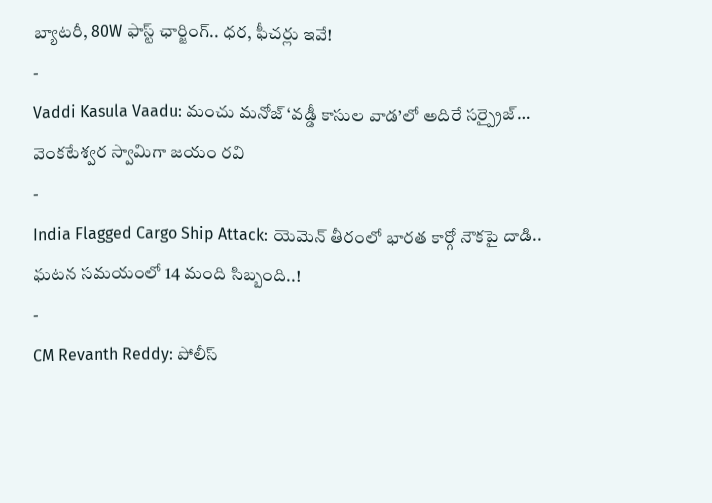బ్యాటరీ, 80W ఫాస్ట్ ఛార్జింగ్.. ధర, ఫీచర్లు ఇవే!
-
Vaddi Kasula Vaadu: మంచు మనోజ్ ‘వడ్డీ కాసుల వాడ’లో అదిరే సర్ప్రైజ్… వెంకటేశ్వర స్వామిగా జయం రవి
-
India Flagged Cargo Ship Attack: యెమెన్ తీరంలో భారత కార్గో నౌకపై దాడి.. ఘటన సమయంలో 14 మంది సిబ్బంది..!
-
CM Revanth Reddy: పోలీస్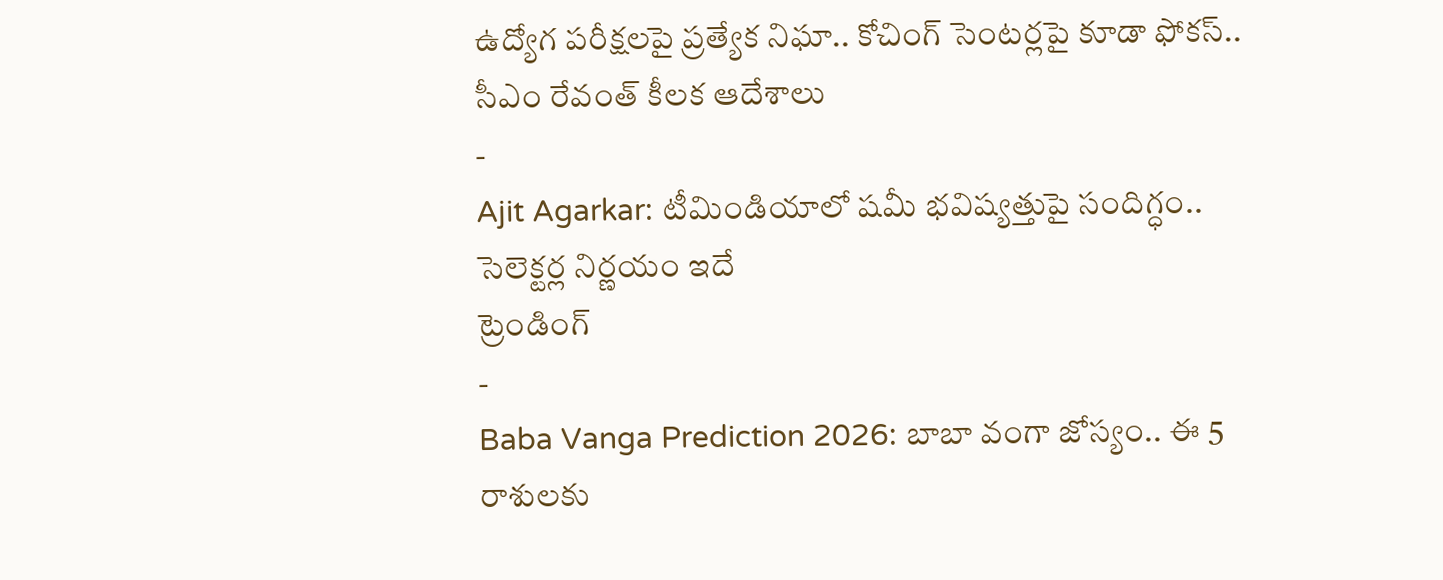ఉద్యోగ పరీక్షలపై ప్రత్యేక నిఘా.. కోచింగ్ సెంటర్లపై కూడా ఫోకస్.. సీఎం రేవంత్ కీలక ఆదేశాలు
-
Ajit Agarkar: టీమిండియాలో షమీ భవిష్యత్తుపై సందిగ్ధం.. సెలెక్టర్ల నిర్ణయం ఇదే
ట్రెండింగ్
-
Baba Vanga Prediction 2026: బాబా వంగా జోస్యం.. ఈ 5 రాశులకు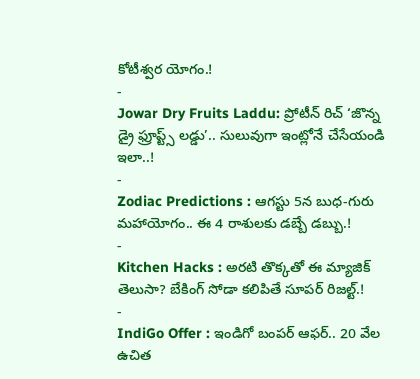కోటీశ్వర యోగం.!
-
Jowar Dry Fruits Laddu: ప్రోటీన్ రిచ్ ‘జొన్న డ్రై ఫ్రూప్ట్స్ లడ్డు’.. సులువుగా ఇంట్లోనే చేసేయండి ఇలా..!
-
Zodiac Predictions : ఆగస్టు 5న బుధ-గురు మహాయోగం.. ఈ 4 రాశులకు డబ్బే డబ్బు.!
-
Kitchen Hacks : అరటి తొక్కతో ఈ మ్యాజిక్ తెలుసా? బేకింగ్ సోడా కలిపితే సూపర్ రిజల్ట్.!
-
IndiGo Offer : ఇండిగో బంపర్ ఆఫర్.. 20 వేల ఉచిత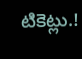టికెట్లు.!